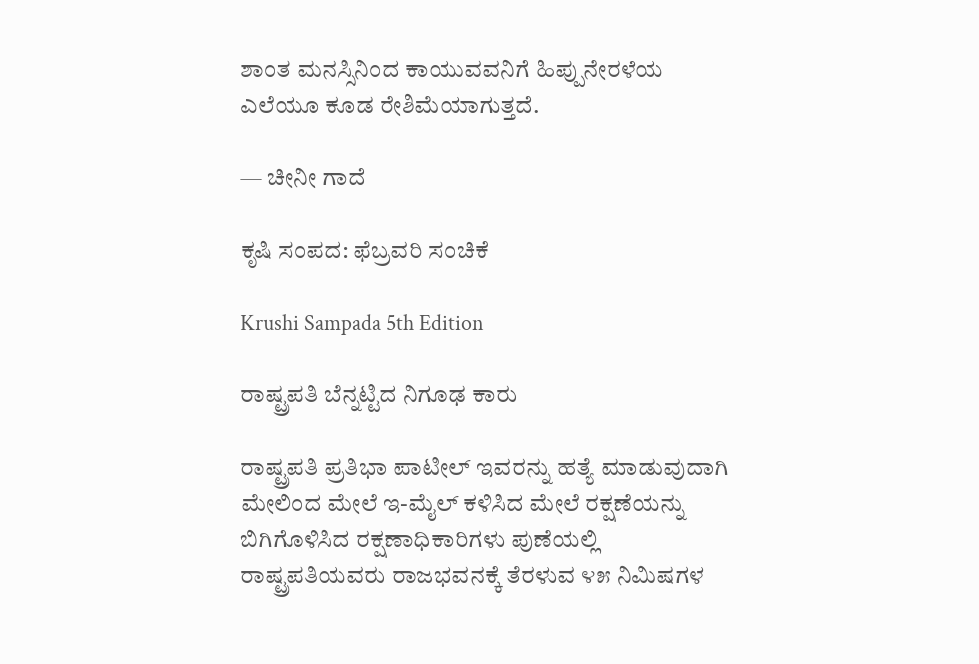ಶಾಂತ ಮನಸ್ಸಿನಿಂದ ಕಾಯುವವನಿಗೆ ಹಿಪ್ಪುನೇರಳೆಯ ಎಲೆಯೂ ಕೂಡ ರೇಶಿಮೆಯಾಗುತ್ತದೆ.

— ಚೀನೀ ಗಾದೆ

ಕೃಷಿ ಸಂಪದ: ಫೆಬ್ರವರಿ ಸಂಚಿಕೆ

Krushi Sampada 5th Edition

ರಾಷ್ಟ್ರಪತಿ ಬೆನ್ನಟ್ಟಿದ ನಿಗೂಢ ಕಾರು

ರಾಷ್ಟ್ರಪತಿ ಪ್ರತಿಭಾ ಪಾಟೀಲ್ ಇವರನ್ನು ಹತ್ಯೆ ಮಾಡುವುದಾಗಿ ಮೇಲಿಂದ ಮೇಲೆ ಇ-ಮೈಲ್ ಕಳಿಸಿದ ಮೇಲೆ ರಕ್ಷಣೆಯನ್ನು ಬಿಗಿಗೊಳಿಸಿದ ರಕ್ಷಣಾಧಿಕಾರಿಗಳು ಪುಣೆಯಲ್ಲಿ ರಾಷ್ಟ್ರಪತಿಯವರು ರಾಜಭವನಕ್ಕೆ ತೆರಳುವ ೪೫ ನಿಮಿಷಗಳ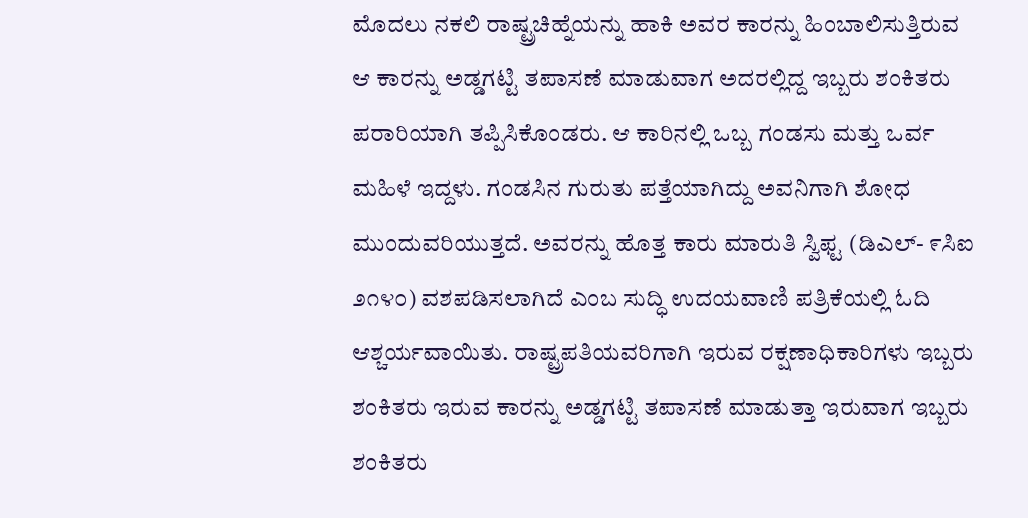ಮೊದಲು ನಕಲಿ ರಾಷ್ಟ್ರಚಿಹ್ನೆಯನ್ನು ಹಾಕಿ ಅವರ ಕಾರನ್ನು ಹಿಂಬಾಲಿಸುತ್ತಿರುವ ಆ ಕಾರನ್ನು ಅಡ್ಡಗಟ್ಟಿ ತಪಾಸಣೆ ಮಾಡುವಾಗ ಅದರಲ್ಲಿದ್ದ ಇಬ್ಬರು ಶಂಕಿತರು ಪರಾರಿಯಾಗಿ ತಪ್ಪಿಸಿಕೊಂಡರು. ಆ ಕಾರಿನಲ್ಲಿ ಒಬ್ಬ ಗಂಡಸು ಮತ್ತು ಒರ್ವ ಮಹಿಳೆ ಇದ್ದಳು. ಗಂಡಸಿನ ಗುರುತು ಪತ್ತೆಯಾಗಿದ್ದು ಅವನಿಗಾಗಿ ಶೋಧ ಮುಂದುವರಿಯುತ್ತದೆ. ಅವರನ್ನು ಹೊತ್ತ ಕಾರು ಮಾರುತಿ ಸ್ವಿಫ್ಟ (ಡಿಎಲ್- ೯ಸಿಐ ೨೧೪೦) ವಶಪಡಿಸಲಾಗಿದೆ ಎಂಬ ಸುದ್ಧಿ ಉದಯವಾಣಿ ಪತ್ರಿಕೆಯಲ್ಲಿ ಓದಿ ಆಶ್ಚರ್ಯವಾಯಿತು. ರಾಷ್ಟ್ರಪತಿಯವರಿಗಾಗಿ ಇರುವ ರಕ್ಷಣಾಧಿಕಾರಿಗಳು ಇಬ್ಬರು ಶಂಕಿತರು ಇರುವ ಕಾರನ್ನು ಅಡ್ಡಗಟ್ಟಿ ತಪಾಸಣೆ ಮಾಡುತ್ತಾ ಇರುವಾಗ ಇಬ್ಬರು ಶಂಕಿತರು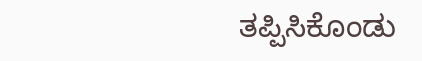ತಪ್ಪಿಸಿಕೊಂಡು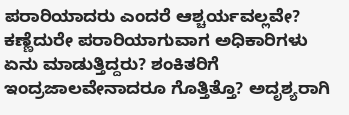ಪರಾರಿಯಾದರು ಎಂದರೆ ಆಶ್ಚರ್ಯವಲ್ಲವೇ? ಕಣ್ಣೆದುರೇ ಪರಾರಿಯಾಗುವಾಗ ಅಧಿಕಾರಿಗಳು ಏನು ಮಾಡುತ್ತಿದ್ದರು? ಶಂಕಿತರಿಗೆ ಇಂದ್ರಜಾಲವೇನಾದರೂ ಗೊತ್ತಿತ್ತೊ? ಅದೃಶ್ಯರಾಗಿ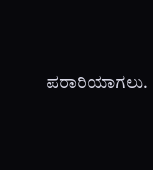ಪರಾರಿಯಾಗಲು.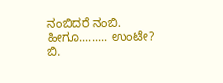ನಂಬಿದರೆ ನಂಬಿ. ಹೀಗೂ......... ಉಂಟೇ?
ಬಿ.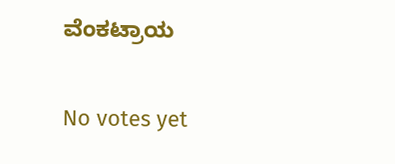ವೆಂಕಟ್ರಾಯ

No votes yet